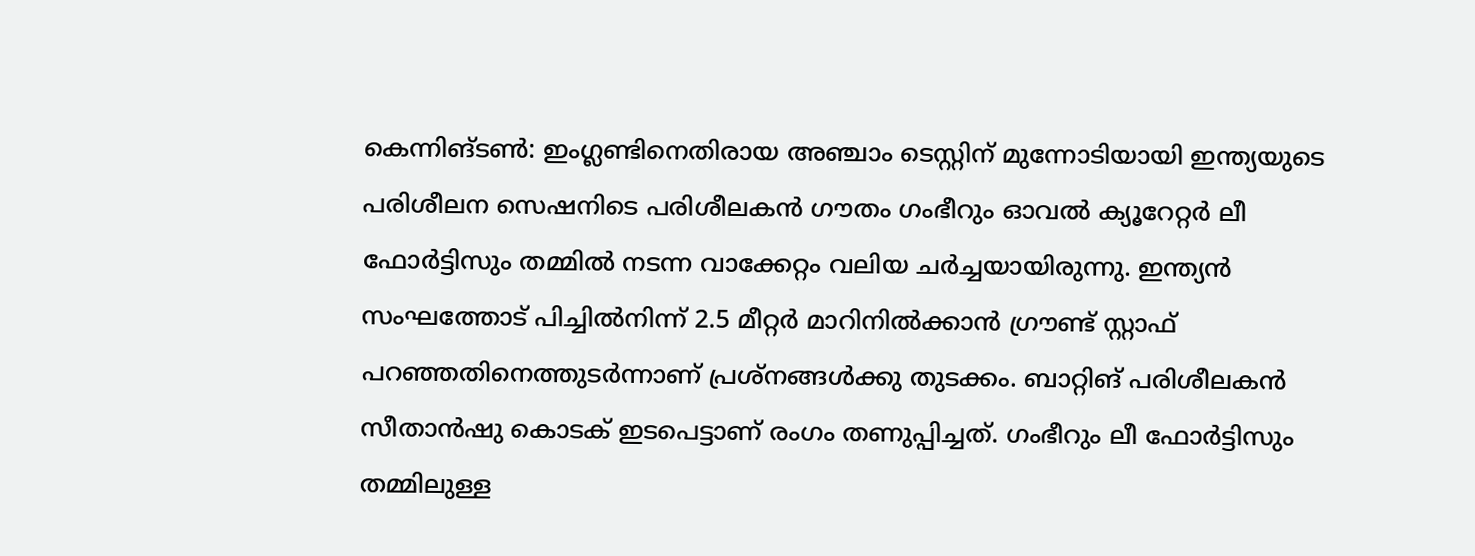കെന്നിങ്ടണ്‍: ഇംഗ്ലണ്ടിനെതിരായ അഞ്ചാം ടെസ്റ്റിന് മുന്നോടിയായി ഇന്ത്യയുടെ പരിശീലന സെഷനിടെ പരിശീലകന്‍ ഗൗതം ഗംഭീറും ഓവല്‍ ക്യൂറേറ്റര്‍ ലീ ഫോര്‍ട്ടിസും തമ്മില്‍ നടന്ന വാക്കേറ്റം വലിയ ചര്‍ച്ചയായിരുന്നു. ഇന്ത്യന്‍ സംഘത്തോട് പിച്ചില്‍നിന്ന് 2.5 മീറ്റര്‍ മാറിനില്‍ക്കാന്‍ ഗ്രൗണ്ട് സ്റ്റാഫ് പറഞ്ഞതിനെത്തുടര്‍ന്നാണ് പ്രശ്‌നങ്ങള്‍ക്കു തുടക്കം. ബാറ്റിങ് പരിശീലകന്‍ സീതാന്‍ഷു കൊടക് ഇടപെട്ടാണ് രംഗം തണുപ്പിച്ചത്. ഗംഭീറും ലീ ഫോര്‍ട്ടിസും തമ്മിലുള്ള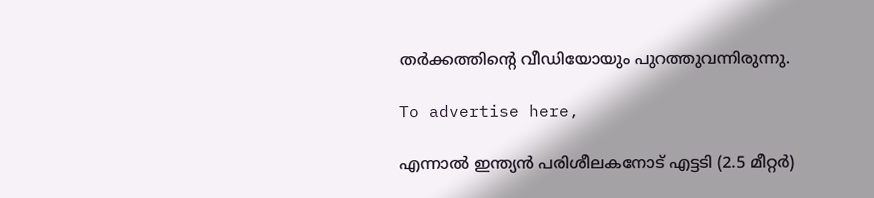തര്‍ക്കത്തിന്റെ വീഡിയോയും പുറത്തുവന്നിരുന്നു.

To advertise here,

എന്നാല്‍ ഇന്ത്യന്‍ പരിശീലകനോട് എട്ടടി (2.5 മീറ്റര്‍)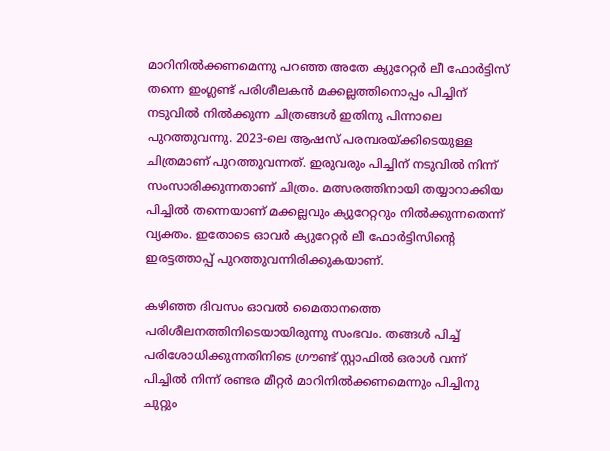മാറിനില്‍ക്കണമെന്നു പറഞ്ഞ അതേ ക്യുറേറ്റര്‍ ലീ ഫോര്‍ട്ടിസ് തന്നെ ഇംഗ്ലണ്ട് പരിശീലകന്‍ മക്കല്ലത്തിനൊപ്പം പിച്ചിന് നടുവില്‍ നില്‍ക്കുന്ന ചിത്രങ്ങള്‍ ഇതിനു പിന്നാലെ പുറത്തുവന്നു. 2023-ലെ ആഷസ് പരമ്പരയ്ക്കിടെയുള്ള ചിത്രമാണ് പുറത്തുവന്നത്. ഇരുവരും പിച്ചിന് നടുവില്‍ നിന്ന് സംസാരിക്കുന്നതാണ് ചിത്രം. മത്സരത്തിനായി തയ്യാറാക്കിയ പിച്ചില്‍ തന്നെയാണ് മക്കല്ലവും ക്യുറേറ്ററും നില്‍ക്കുന്നതെന്ന് വ്യക്തം. ഇതോടെ ഓവര്‍ ക്യുറേറ്റര്‍ ലീ ഫോര്‍ട്ടിസിന്റെ ഇരട്ടത്താപ്പ് പുറത്തുവന്നിരിക്കുകയാണ്.

കഴിഞ്ഞ ദിവസം ഓവല്‍ മൈതാനത്തെ പരിശീലനത്തിനിടെയായിരുന്നു സംഭവം. തങ്ങള്‍ പിച്ച് പരിശോധിക്കുന്നതിനിടെ ഗ്രൗണ്ട് സ്റ്റാഫില്‍ ഒരാള്‍ വന്ന് പിച്ചില്‍ നിന്ന് രണ്ടര മീറ്റര്‍ മാറിനില്‍ക്കണമെന്നും പിച്ചിനു ചുറ്റും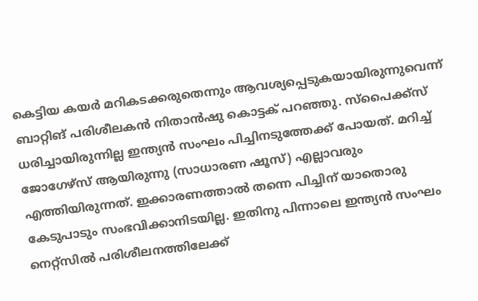കെട്ടിയ കയര്‍ മറികടക്കരുതെന്നും ആവശ്യപ്പെടുകയായിരുന്നുവെന്ന് ബാറ്റിങ് പരിശീലകന്‍ നിതാന്‍ഷു കൊട്ടക് പറഞ്ഞു. സ്‌പൈക്ക്‌സ് ധരിച്ചായിരുന്നില്ല ഇന്ത്യന്‍ സംഘം പിച്ചിനടുത്തേക്ക് പോയത്. മറിച്ച് ജോഗേഴ്‌സ് ആയിരുന്നു (സാധാരണ ഷൂസ്) എല്ലാവരും എത്തിയിരുന്നത്. ഇക്കാരണത്താല്‍ തന്നെ പിച്ചിന് യാതൊരു കേടുപാടും സംഭവിക്കാനിടയില്ല. ഇതിനു പിന്നാലെ ഇന്ത്യന്‍ സംഘം നെറ്റ്‌സില്‍ പരിശീലനത്തിലേക്ക്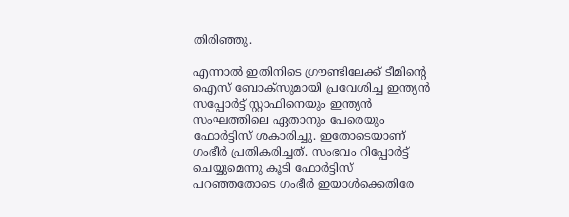തിരിഞ്ഞു.

എന്നാല്‍ ഇതിനിടെ ഗ്രൗണ്ടിലേക്ക് ടീമിന്റെ ഐസ് ബോക്‌സുമായി പ്രവേശിച്ച ഇന്ത്യന്‍ സപ്പോര്‍ട്ട് സ്റ്റാഫിനെയും ഇന്ത്യന്‍ സംഘത്തിലെ ഏതാനും പേരെയും ഫോര്‍ട്ടിസ് ശകാരിച്ചു. ഇതോടെയാണ് ഗംഭീര്‍ പ്രതികരിച്ചത്. സംഭവം റിപ്പോര്‍ട്ട് ചെയ്യുമെന്നു കൂടി ഫോര്‍ട്ടിസ് പറഞ്ഞതോടെ ഗംഭീര്‍ ഇയാള്‍ക്കെതിരേ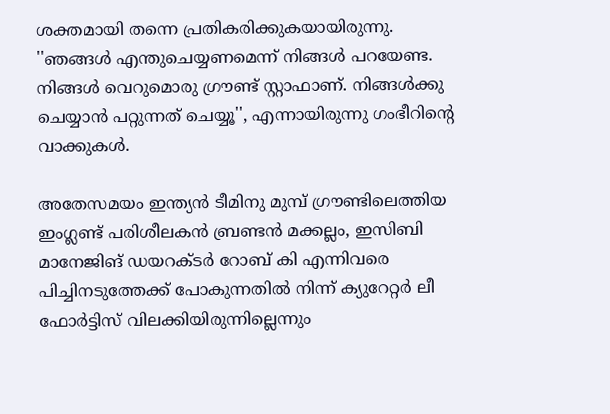ശക്തമായി തന്നെ പ്രതികരിക്കുകയായിരുന്നു. ''ഞങ്ങള്‍ എന്തുചെയ്യണമെന്ന് നിങ്ങള്‍ പറയേണ്ട. നിങ്ങള്‍ വെറുമൊരു ഗ്രൗണ്ട് സ്റ്റാഫാണ്. നിങ്ങള്‍ക്കു ചെയ്യാന്‍ പറ്റുന്നത് ചെയ്യൂ'', എന്നായിരുന്നു ഗംഭീറിന്റെ വാക്കുകള്‍.

അതേസമയം ഇന്ത്യന്‍ ടീമിനു മുമ്പ് ഗ്രൗണ്ടിലെത്തിയ ഇംഗ്ലണ്ട് പരിശീലകന്‍ ബ്രണ്ടന്‍ മക്കല്ലം, ഇസിബി മാനേജിങ് ഡയറക്ടര്‍ റോബ് കി എന്നിവരെ പിച്ചിനടുത്തേക്ക് പോകുന്നതില്‍ നിന്ന് ക്യുറേറ്റര്‍ ലീ ഫോര്‍ട്ടിസ് വിലക്കിയിരുന്നില്ലെന്നും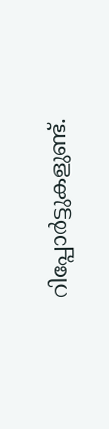റിപ്പോര്‍ട്ടുകളുണ്ട്.